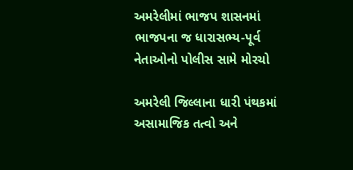અમરેલીમાં ભાજપ શાસનમાં ભાજપના જ ધારાસભ્ય-પૂર્વ નેતાઓનો પોલીસ સામે મોરચો

અમરેલી જિલ્લાના ધારી પંથકમાં અસામાજિક તત્વો અને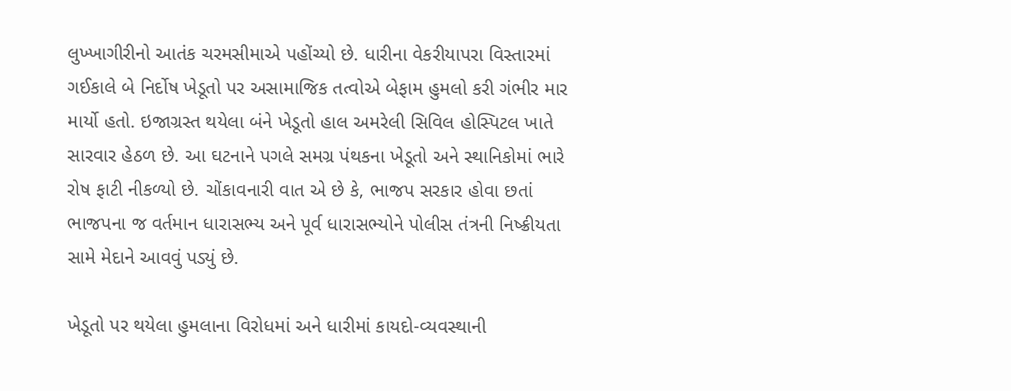લુખ્ખાગીરીનો આતંક ચરમસીમાએ પહોંચ્યો છે. ધારીના વેકરીયાપરા વિસ્તારમાં ગઈકાલે બે નિર્દોષ ખેડૂતો પર અસામાજિક તત્વોએ બેફામ હુમલો કરી ગંભીર માર માર્યો હતો. ઇજાગ્રસ્ત થયેલા બંને ખેડૂતો હાલ અમરેલી સિવિલ હોસ્પિટલ ખાતે સારવાર હેઠળ છે. આ ઘટનાને પગલે સમગ્ર પંથકના ખેડૂતો અને સ્થાનિકોમાં ભારે રોષ ફાટી નીકળ્યો છે. ચોંકાવનારી વાત એ છે કે, ભાજપ સરકાર હોવા છતાં ભાજપના જ વર્તમાન ધારાસભ્ય અને પૂર્વ ધારાસભ્યોને પોલીસ તંત્રની નિષ્ક્રીયતા સામે મેદાને આવવું પડ્યું છે.

ખેડૂતો પર થયેલા હુમલાના વિરોધમાં અને ધારીમાં કાયદો-વ્યવસ્થાની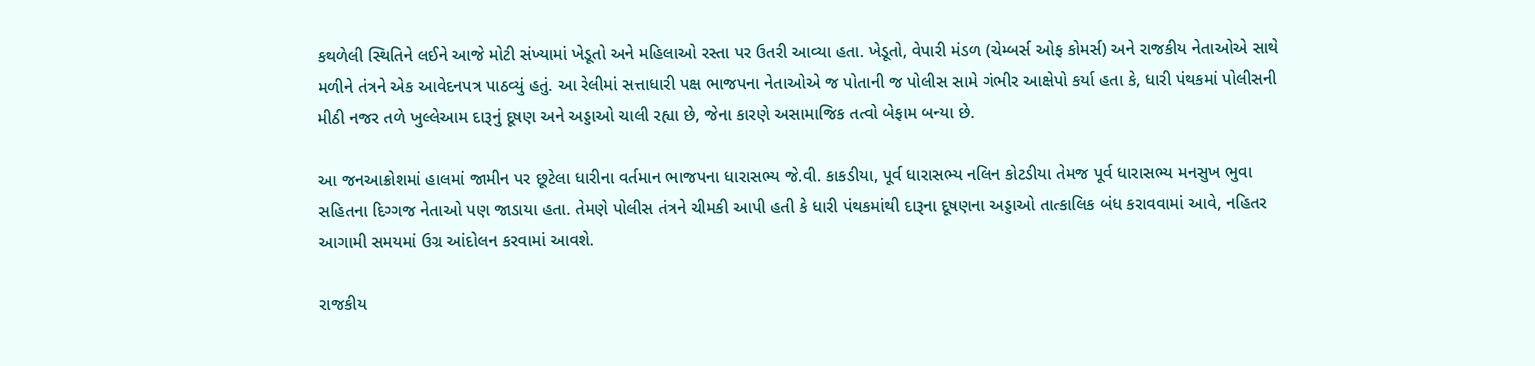કથળેલી સ્થિતિને લઈને આજે મોટી સંખ્યામાં ખેડૂતો અને મહિલાઓ રસ્તા પર ઉતરી આવ્યા હતા. ખેડૂતો, વેપારી મંડળ (ચેમ્બર્સ ઓફ કોમર્સ) અને રાજકીય નેતાઓએ સાથે મળીને તંત્રને એક આવેદનપત્ર પાઠવ્યું હતું. આ રેલીમાં સત્તાધારી પક્ષ ભાજપના નેતાઓએ જ પોતાની જ પોલીસ સામે ગંભીર આક્ષેપો કર્યા હતા કે, ધારી પંથકમાં પોલીસની મીઠી નજર તળે ખુલ્લેઆમ દારૂનું દૂષણ અને અડ્ડાઓ ચાલી રહ્યા છે, જેના કારણે અસામાજિક તત્વો બેફામ બન્યા છે.

આ જનઆક્રોશમાં હાલમાં જામીન પર છૂટેલા ધારીના વર્તમાન ભાજપના ધારાસભ્ય જે.વી. કાકડીયા, પૂર્વ ધારાસભ્ય નલિન કોટડીયા તેમજ પૂર્વ ધારાસભ્ય મનસુખ ભુવા સહિતના દિગ્ગજ નેતાઓ પણ જાડાયા હતા. તેમણે પોલીસ તંત્રને ચીમકી આપી હતી કે ધારી પંથકમાંથી દારૂના દૂષણના અડ્ડાઓ તાત્કાલિક બંધ કરાવવામાં આવે, નહિતર આગામી સમયમાં ઉગ્ર આંદોલન કરવામાં આવશે.

રાજકીય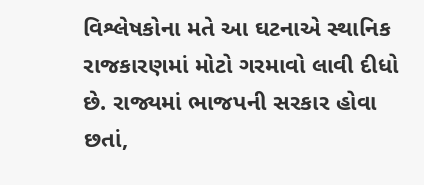વિશ્લેષકોના મતે આ ઘટનાએ સ્થાનિક રાજકારણમાં મોટો ગરમાવો લાવી દીધો છે. રાજ્યમાં ભાજપની સરકાર હોવા છતાં,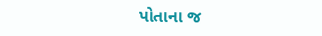પોતાના જ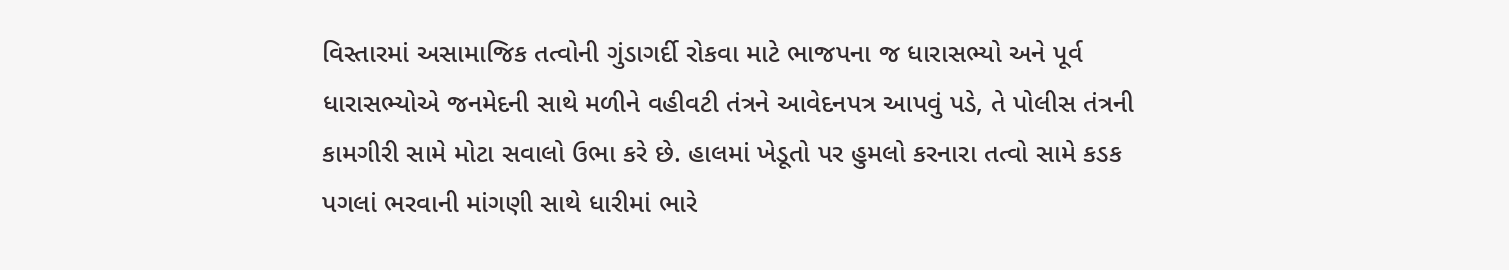વિસ્તારમાં અસામાજિક તત્વોની ગુંડાગર્દી રોકવા માટે ભાજપના જ ધારાસભ્યો અને પૂર્વ ધારાસભ્યોએ જનમેદની સાથે મળીને વહીવટી તંત્રને આવેદનપત્ર આપવું પડે, તે પોલીસ તંત્રની કામગીરી સામે મોટા સવાલો ઉભા કરે છે. હાલમાં ખેડૂતો પર હુમલો કરનારા તત્વો સામે કડક પગલાં ભરવાની માંગણી સાથે ધારીમાં ભારે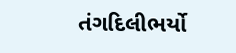તંગદિલીભર્યો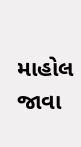માહોલ જાવા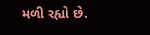મળી રહ્યો છે.